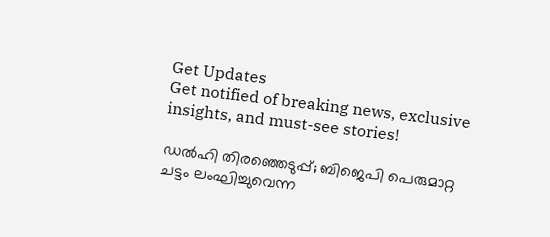Get Updates
Get notified of breaking news, exclusive insights, and must-see stories!

ഡൽഹി തിരഞ്ഞെടുപ്പ്; ബിജെപി പെരുമാറ്റ ചട്ടം ലംഘിച്ചുവെന്ന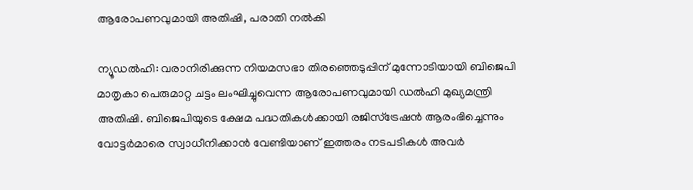ആരോപണവുമായി അതിഷി, പരാതി നൽകി

ന്യൂഡൽഹി: വരാനിരിക്കുന്ന നിയമസഭാ തിരഞ്ഞെടുപ്പിന് മുന്നോടിയായി ബിജെപി മാതൃകാ പെരുമാറ്റ ചട്ടം ലംഘിച്ചുവെന്ന ആരോപണവുമായി ഡൽഹി മുഖ്യമന്ത്രി അതിഷി. ബിജെപിയുടെ ക്ഷേമ പദ്ധതികൾക്കായി രജിസ്‌ട്രേഷൻ ആരംഭിച്ചെന്നും വോട്ടർമാരെ സ്വാധീനിക്കാൻ വേണ്ടിയാണ് ഇത്തരം നടപടികൾ അവർ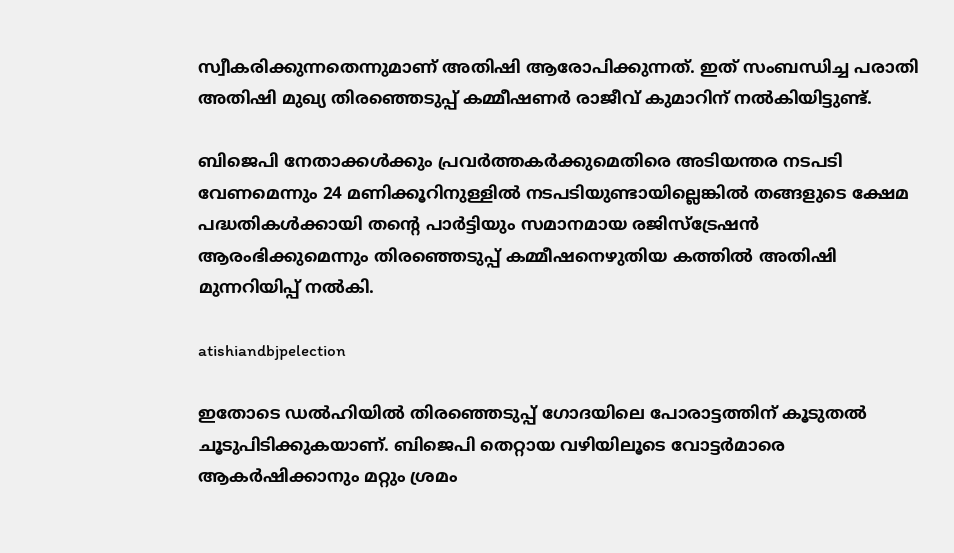സ്വീകരിക്കുന്നതെന്നുമാണ് അതിഷി ആരോപിക്കുന്നത്. ഇത് സംബന്ധിച്ച പരാതി അതിഷി മുഖ്യ തിരഞ്ഞെടുപ്പ് കമ്മീഷണർ രാജീവ് കുമാറിന് നൽകിയിട്ടുണ്ട്.

ബിജെപി നേതാക്കൾക്കും പ്രവർത്തകർക്കുമെതിരെ അടിയന്തര നടപടി വേണമെന്നും 24 മണിക്കൂറിനുള്ളിൽ നടപടിയുണ്ടായില്ലെങ്കിൽ തങ്ങളുടെ ക്ഷേമ പദ്ധതികൾക്കായി തന്റെ പാർട്ടിയും സമാനമായ രജിസ്ട്രേഷൻ ആരംഭിക്കുമെന്നും തിരഞ്ഞെടുപ്പ് കമ്മീഷനെഴുതിയ കത്തിൽ അതിഷി മുന്നറിയിപ്പ് നൽകി.

atishiandbjpelection

ഇതോടെ ഡൽഹിയിൽ തിരഞ്ഞെടുപ്പ് ഗോദയിലെ പോരാട്ടത്തിന് കൂടുതൽ ചൂടുപിടിക്കുകയാണ്. ബിജെപി തെറ്റായ വഴിയിലൂടെ വോട്ടർമാരെ ആകർഷിക്കാനും മറ്റും ശ്രമം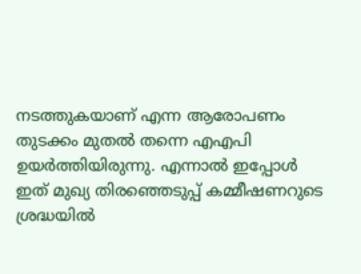നടത്തുകയാണ് എന്ന ആരോപണം തുടക്കം മുതൽ തന്നെ എഎപി ഉയർത്തിയിരുന്നു. എന്നാൽ ഇപ്പോൾ ഇത് മുഖ്യ തിരഞ്ഞെടുപ്പ് കമ്മീഷണറുടെ ശ്രദ്ധയിൽ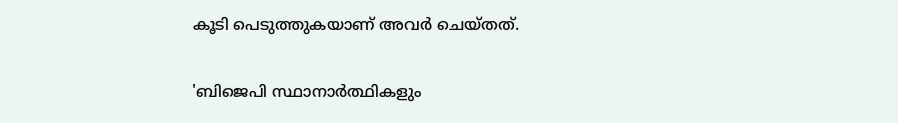കൂടി പെടുത്തുകയാണ് അവർ ചെയ്‌തത്‌.

'ബിജെപി സ്ഥാനാർത്ഥികളും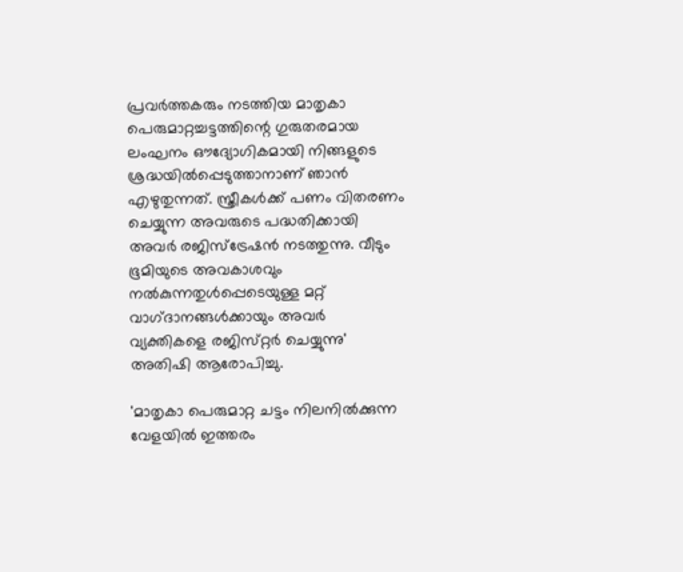പ്രവർത്തകരും നടത്തിയ മാതൃകാ പെരുമാറ്റച്ചട്ടത്തിന്റെ ഗുരുതരമായ ലംഘനം ഔദ്യോഗികമായി നിങ്ങളുടെ ശ്രദ്ധയിൽപ്പെടുത്താനാണ് ഞാൻ എഴുതുന്നത്. സ്ത്രീകൾക്ക് പണം വിതരണം ചെയ്യുന്ന അവരുടെ പദ്ധതിക്കായി അവർ രജിസ്ട്രേഷൻ നടത്തുന്നു. വീടും ഭൂമിയുടെ അവകാശവും നൽകുന്നതുൾപ്പെടെയുള്ള മറ്റ് വാഗ്‌ദാനങ്ങൾക്കായും അവർ വ്യക്തികളെ രജിസ്‌റ്റർ ചെയ്യുന്നു' അതിഷി ആരോപിച്ചു.

'മാതൃകാ പെരുമാറ്റ ചട്ടം നിലനിൽക്കുന്ന വേളയിൽ ഇത്തരം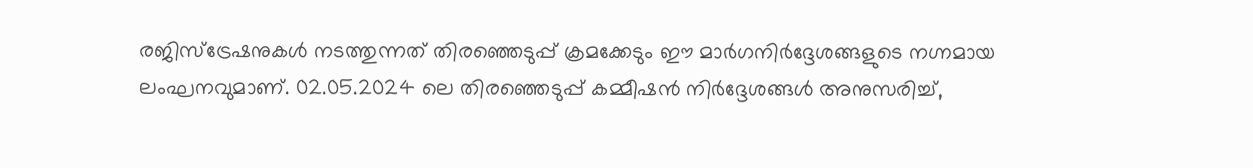രജിസ്ട്രേഷനുകൾ നടത്തുന്നത് തിരഞ്ഞെടുപ്പ് ക്രമക്കേടും ഈ മാർഗനിർദ്ദേശങ്ങളുടെ നഗ്നമായ ലംഘനവുമാണ്. 02.05.2024 ലെ തിരഞ്ഞെടുപ്പ് കമ്മീഷൻ നിർദ്ദേശങ്ങൾ അനുസരിച്ച്,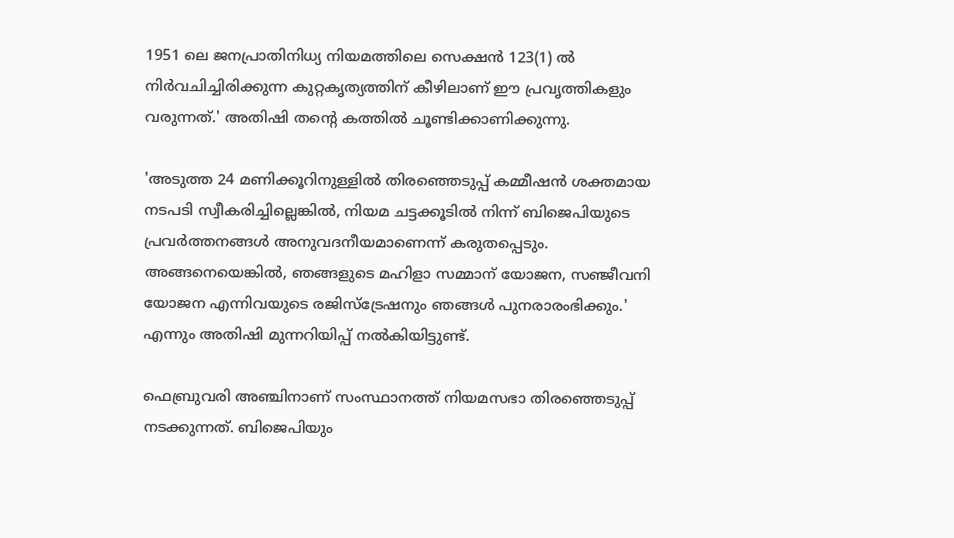1951 ലെ ജനപ്രാതിനിധ്യ നിയമത്തിലെ സെക്ഷൻ 123(1) ൽ നിർവചിച്ചിരിക്കുന്ന കുറ്റകൃത്യത്തിന് കീഴിലാണ് ഈ പ്രവൃത്തികളും വരുന്നത്.' അതിഷി തന്റെ കത്തിൽ ചൂണ്ടിക്കാണിക്കുന്നു.

'അടുത്ത 24 മണിക്കൂറിനുള്ളിൽ തിരഞ്ഞെടുപ്പ് കമ്മീഷൻ ശക്തമായ നടപടി സ്വീകരിച്ചില്ലെങ്കിൽ, നിയമ ചട്ടക്കൂടിൽ നിന്ന് ബിജെപിയുടെ പ്രവർത്തനങ്ങൾ അനുവദനീയമാണെന്ന് കരുതപ്പെടും. അങ്ങനെയെങ്കിൽ, ഞങ്ങളുടെ മഹിളാ സമ്മാന് യോജന, സഞ്ജീവനി യോജന എന്നിവയുടെ രജിസ്ട്രേഷനും ഞങ്ങൾ പുനരാരംഭിക്കും.' എന്നും അതിഷി മുന്നറിയിപ്പ് നൽകിയിട്ടുണ്ട്.

ഫെബ്രുവരി അഞ്ചിനാണ് സംസ്ഥാനത്ത് നിയമസഭാ തിരഞ്ഞെടുപ്പ് നടക്കുന്നത്. ബിജെപിയും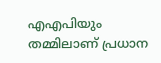എഎപിയും തമ്മിലാണ് പ്രധാന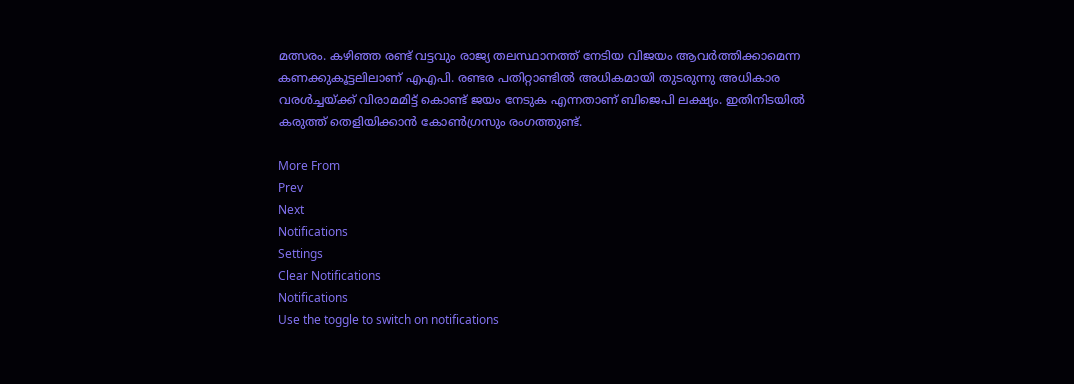മത്സരം. കഴിഞ്ഞ രണ്ട് വട്ടവും രാജ്യ തലസ്ഥാനത്ത് നേടിയ വിജയം ആവർത്തിക്കാമെന്ന കണക്കുകൂട്ടലിലാണ് എഎപി. രണ്ടര പതിറ്റാണ്ടിൽ അധികമായി തുടരുന്നു അധികാര വരൾച്ചയ്ക്ക് വിരാമമിട്ട് കൊണ്ട് ജയം നേടുക എന്നതാണ് ബിജെപി ലക്ഷ്യം. ഇതിനിടയിൽ കരുത്ത് തെളിയിക്കാൻ കോൺഗ്രസും രംഗത്തുണ്ട്.

More From
Prev
Next
Notifications
Settings
Clear Notifications
Notifications
Use the toggle to switch on notifications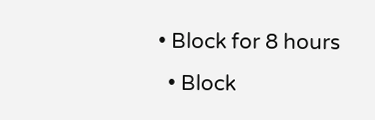• Block for 8 hours
  • Block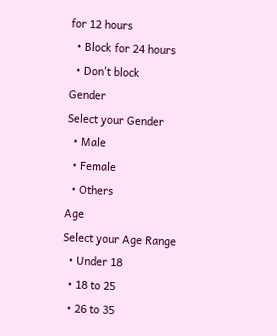for 12 hours
  • Block for 24 hours
  • Don't block
Gender
Select your Gender
  • Male
  • Female
  • Others
Age
Select your Age Range
  • Under 18
  • 18 to 25
  • 26 to 35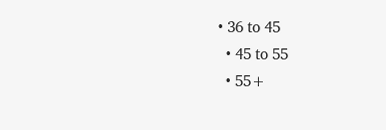• 36 to 45
  • 45 to 55
  • 55+